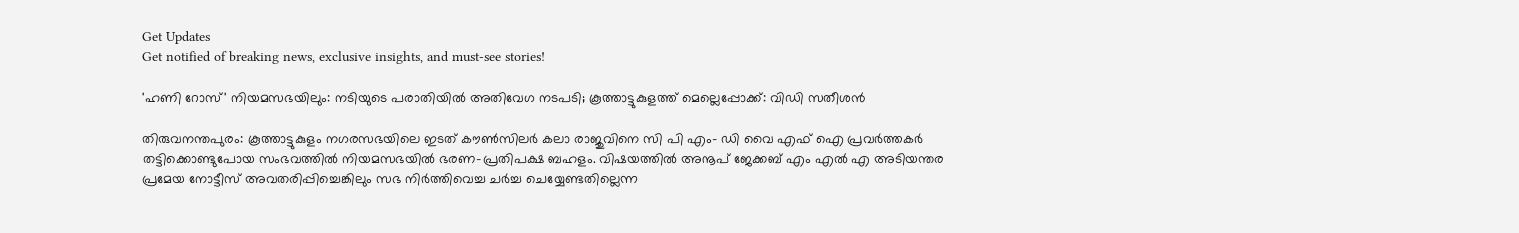Get Updates
Get notified of breaking news, exclusive insights, and must-see stories!

'ഹണി റോസ്' നിയമസഭയിലും: നടിയുടെ പരാതിയില്‍ അതിവേഗ നടപടി; കൂത്താട്ടുകുളത്ത് മെല്ലെപ്പോക്ക്: വിഡി സതീശന്‍

തിരുവനന്തപുരം: കൂത്താട്ടുകുളം നഗരസഭയിലെ ഇടത് കൗണ്‍സിലര്‍ കലാ രാജുവിനെ സി പി എം- ഡി വൈ എഫ് ഐ പ്രവര്‍ത്തകര്‍ തട്ടിക്കൊണ്ടുപോയ സംഭവത്തില്‍ നിയമസഭയില്‍ ഭരണ-പ്രതിപക്ഷ ബഹളം. വിഷയത്തില്‍ അനൂപ് ജേക്കബ് എം എല്‍ എ അടിയന്തര പ്രമേയ നോട്ടീസ് അവതരിപ്പിച്ചെങ്കിലും സഭ നിർത്തിവെച്ച ചർച്ച ചെയ്യേണ്ടതില്ലെന്ന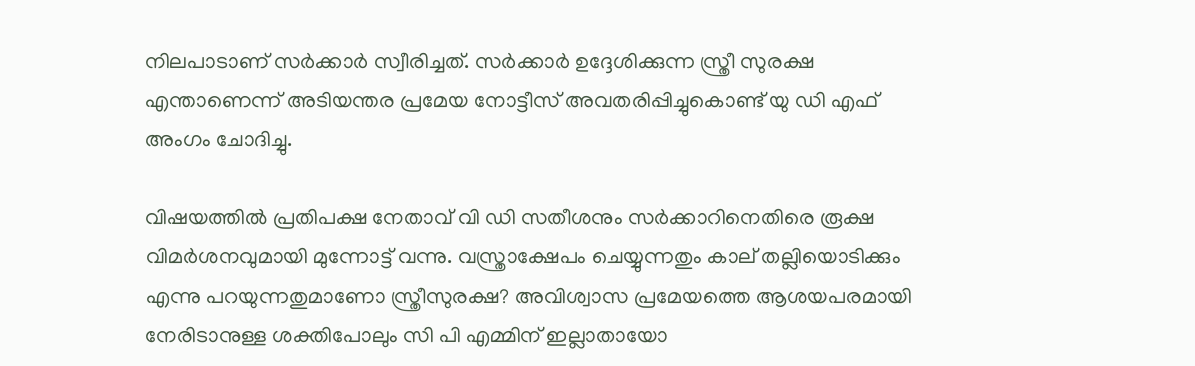നിലപാടാണ് സർക്കാർ സ്വീരിച്ചത്. സർക്കാർ ഉദ്ദേശിക്കുന്ന സ്ത്രീ സുരക്ഷ എന്താണെന്ന് അടിയന്തര പ്രമേയ നോട്ടീസ് അവതരിപ്പിച്ചുകൊണ്ട് യു ഡി എഫ് അംഗം ചോദിച്ചു.

വിഷയത്തില്‍ പ്രതിപക്ഷ നേതാവ് വി ഡി സതീശനും സർക്കാറിനെതിരെ രൂക്ഷ വിമർശനവുമായി മുന്നോട്ട് വന്നു. വസ്ത്രാക്ഷേപം ചെയ്യുന്നതും കാല് തല്ലിയൊടിക്കും എന്നു പറയുന്നതുമാണോ സ്ത്രീസുരക്ഷ? അവിശ്വാസ പ്രമേയത്തെ ആശയപരമായി നേരിടാനുള്ള ശക്തിപോലും സി പി എമ്മിന് ഇല്ലാതായോ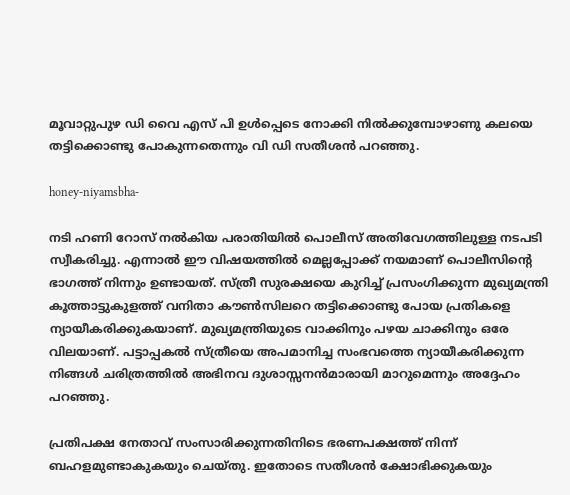മൂവാറ്റുപുഴ ഡി വൈ എസ് പി ഉൾപ്പെടെ നോക്കി നിൽക്കുമ്പോഴാണു കലയെ തട്ടിക്കൊണ്ടു പോകുന്നതെന്നും വി ഡി സതീശന്‍ പറഞ്ഞു.

honey-niyamsbha-

നടി ഹണി റോസ് നല്‍കിയ പരാതിയില്‍ പൊലീസ് അതിവേഗത്തിലുള്ള നടപടി സ്വീകരിച്ചു. എന്നാല്‍ ഈ വിഷയത്തില്‍ മെല്ലപ്പോക്ക് നയമാണ് പൊലീസിന്റെ ഭാഗത്ത് നിന്നും ഉണ്ടായത്. സ്ത്രീ സുരക്ഷയെ കുറിച്ച് പ്രസംഗിക്കുന്ന മുഖ്യമന്ത്രി കൂത്താട്ടുകുളത്ത് വനിതാ കൗണ്‍സിലറെ തട്ടിക്കൊണ്ടു പോയ പ്രതികളെ ന്യായീകരിക്കുകയാണ്. മുഖ്യമന്ത്രിയുടെ വാക്കിനും പഴയ ചാക്കിനും ഒരേ വിലയാണ്. പട്ടാപ്പകല്‍ സ്ത്രീയെ അപമാനിച്ച സംഭവത്തെ ന്യായീകരിക്കുന്ന നിങ്ങള്‍ ചരിത്രത്തില്‍ അഭിനവ ദുശാസ്സനന്‍മാരായി മാറുമെന്നും അദ്ദേഹം പറഞ്ഞു.

പ്രതിപക്ഷ നേതാവ് സംസാരിക്കുന്നതിനിടെ ഭരണപക്ഷത്ത് നിന്ന് ബഹളമുണ്ടാകുകയും ചെയ്തു. ഇതോടെ സതീശന്‍ ക്ഷോഭിക്കുകയും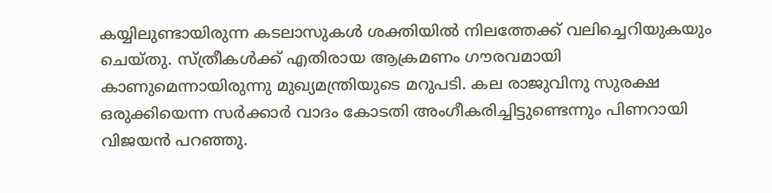കയ്യിലുണ്ടായിരുന്ന കടലാസുകള്‍ ശക്തിയില്‍ നിലത്തേക്ക് വലിച്ചെറിയുകയും ചെയ്തു. സ്ത്രീകൾക്ക് എതിരായ ആക്രമണം ഗൗരവമായി കാണുമെന്നായിരുന്നു മുഖ്യമന്ത്രിയുടെ മറുപടി. കല രാജുവിനു സുരക്ഷ ഒരുക്കിയെന്ന സർക്കാർ വാദം കോടതി അംഗീകരിച്ചിട്ടുണ്ടെന്നും പിണറായി വിജയന്‍ പറഞ്ഞു.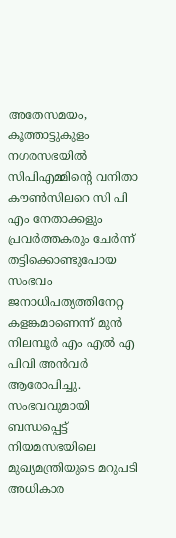അതേസമയം, കൂത്താട്ടുകുളം നഗരസഭയിൽ സിപിഎമ്മിന്റെ വനിതാ കൗൺസിലറെ സി പി എം നേതാക്കളും പ്രവർത്തകരും ചേർന്ന് തട്ടിക്കൊണ്ടുപോയ സംഭവം ജനാധിപത്യത്തിനേറ്റ കളങ്കമാണെന്ന് മുന്‍ നിലമ്പൂർ എം എല്‍ എ പിവി അന്‍വർ ആരോപിച്ചു. സംഭവവുമായി ബന്ധപ്പെട്ട് നിയമസഭയിലെ മുഖ്യമന്ത്രിയുടെ മറുപടി അധികാര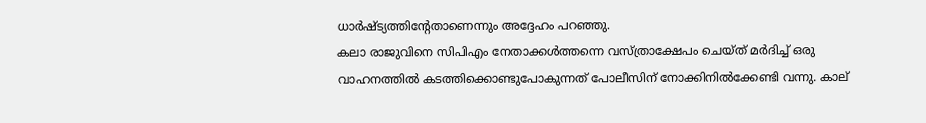ധാർഷ്ട്യത്തിന്റേതാണെന്നും അദ്ദേഹം പറഞ്ഞു.
കലാ രാജുവിനെ സിപിഎം നേതാക്കൾത്തന്നെ വസ്ത്രാക്ഷേപം ചെയ്ത് മർദിച്ച് ഒരു വാഹനത്തിൽ കടത്തിക്കൊണ്ടുപോകുന്നത് പോലീസിന് നോക്കിനിൽക്കേണ്ടി വന്നു. കാല്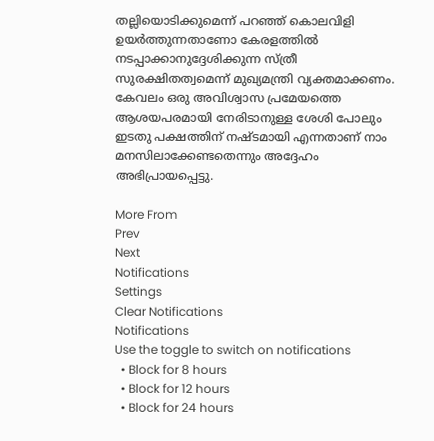തല്ലിയൊടിക്കുമെന്ന് പറഞ്ഞ് കൊലവിളി ഉയർത്തുന്നതാണോ കേരളത്തിൽ നടപ്പാക്കാനുദ്ദേശിക്കുന്ന സ്ത്രീ സുരക്ഷിതത്വമെന്ന് മുഖ്യമന്ത്രി വ്യക്തമാക്കണം. കേവലം ഒരു അവിശ്വാസ പ്രമേയത്തെ ആശയപരമായി നേരിടാനുള്ള ശേശി പോലും ഇടതു പക്ഷത്തിന് നഷ്ടമായി എന്നതാണ് നാം മനസിലാക്കേണ്ടതെന്നും അദ്ദേഹം അഭിപ്രായപ്പെട്ടു.

More From
Prev
Next
Notifications
Settings
Clear Notifications
Notifications
Use the toggle to switch on notifications
  • Block for 8 hours
  • Block for 12 hours
  • Block for 24 hours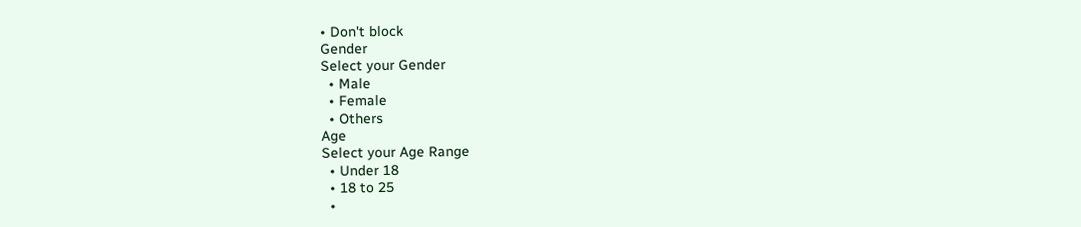• Don't block
Gender
Select your Gender
  • Male
  • Female
  • Others
Age
Select your Age Range
  • Under 18
  • 18 to 25
  •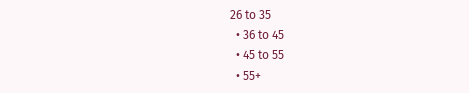26 to 35
  • 36 to 45
  • 45 to 55
  • 55+